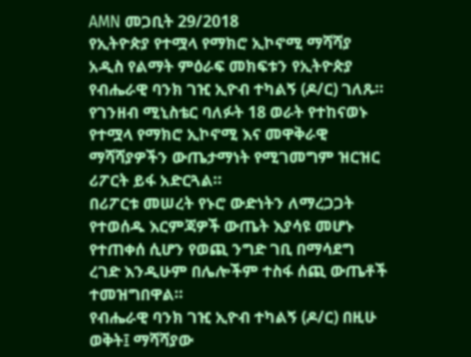AMN መጋቢት 29/2018
የኢትዮጵያ የተሟላ የማክሮ ኢኮኖሚ ማሻሻያ አዲስ የልማት ምዕራፍ መክፍቱን የኢትዮጵያ የብሔራዊ ባንክ ገዢ ኢዮብ ተካልኝ (ዶ/ር) ገለጹ።
የገንዘብ ሚኒስቴር ባለፉት 18 ወራት የተከናወኑ የተሟላ የማክሮ ኢኮኖሚ እና መዋቅራዊ ማሻሻያዎችን ውጤታማነት የሚገመግም ዝርዝር ሪፖርት ይፋ አድርጓል።
በሪፖርቱ መሠረት የኑሮ ውድነትን ለማረጋጋት የተወሰዱ እርምጃዎች ውጤት እያሳዩ መሆኑ የተጠቀሰ ሲሆን የወጪ ንግድ ገቢ በማሳደግ ረገድ እንዲሁም በሌሎችም ተስፋ ሰጪ ውጤቶች ተመዝግበዋል።
የብሔራዊ ባንክ ገዢ ኢዮብ ተካልኝ (ዶ/ር) በዚሁ ወቅት፤ ማሻሻያው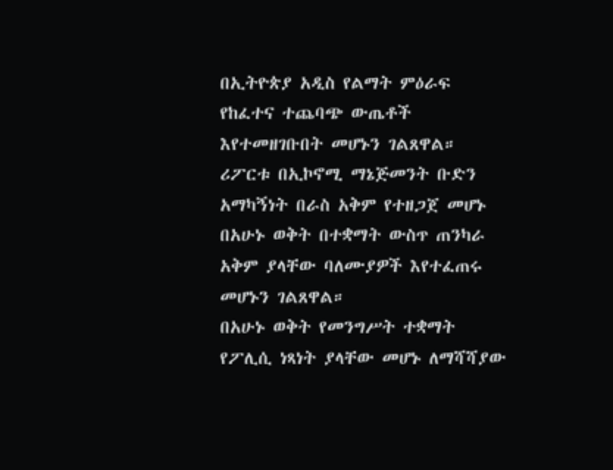በኢትዮጵያ አዲስ የልማት ምዕራፍ የከፈተና ተጨባጭ ውጤቶች እየተመዘገቡበት መሆኑን ገልጸዋል።
ሪፖርቱ በኢኮኖሚ ማኔጅመንት ቡድን አማካኝነት በራስ አቅም የተዘጋጀ መሆኑ በአሁኑ ወቅት በተቋማት ውስጥ ጠንካራ አቅም ያላቸው ባለሙያዎች እየተፈጠሩ መሆኑን ገልጸዋል።
በአሁኑ ወቅት የመንግሥት ተቋማት የፖሊሲ ነጻነት ያላቸው መሆኑ ለማሻሻያው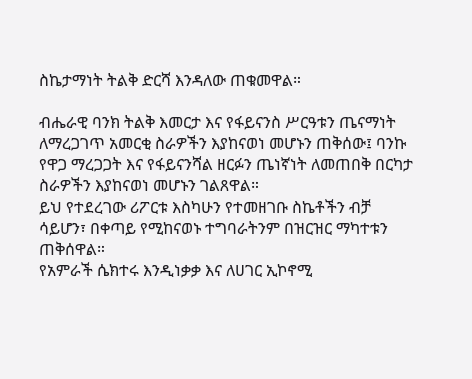ስኬታማነት ትልቅ ድርሻ እንዳለው ጠቁመዋል።

ብሔራዊ ባንክ ትልቅ እመርታ እና የፋይናንስ ሥርዓቱን ጤናማነት ለማረጋገጥ አመርቂ ስራዎችን እያከናወነ መሆኑን ጠቅሰው፤ ባንኩ የዋጋ ማረጋጋት እና የፋይናንሻል ዘርፉን ጤነኛነት ለመጠበቅ በርካታ ስራዎችን እያከናወነ መሆኑን ገልጸዋል።
ይህ የተደረገው ሪፖርቱ እስካሁን የተመዘገቡ ስኬቶችን ብቻ ሳይሆን፣ በቀጣይ የሚከናወኑ ተግባራትንም በዝርዝር ማካተቱን ጠቅሰዋል።
የአምራች ሴክተሩ እንዲነቃቃ እና ለሀገር ኢኮኖሚ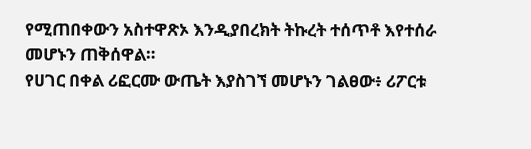የሚጠበቀውን አስተዋጽኦ እንዲያበረክት ትኩረት ተሰጥቶ እየተሰራ መሆኑን ጠቅሰዋል።
የሀገር በቀል ሪፎርሙ ውጤት እያስገኘ መሆኑን ገልፀው፥ ሪፖርቱ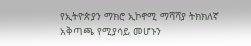የኢትዮጵያን ማክሮ ኢኮኖሚ ማሻሻያ ትክክለኛ አቅጣጫ የሚያሳይ መሆኑን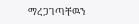ማረጋገጣቸዉን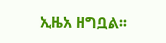ኢዜአ ዘግቧል፡፡